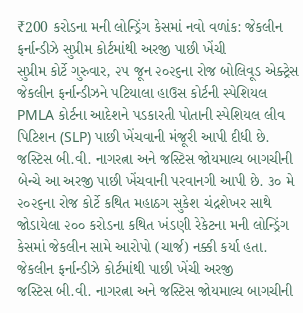₹200 કરોડના મની લોન્ડ્રિંગ કેસમાં નવો વળાંક: જેકલીન ફર્નાન્ડીઝે સુપ્રીમ કોર્ટમાંથી અરજી પાછી ખેંચી
સુપ્રીમ કોર્ટે ગુરુવાર, ૨૫ જૂન ૨૦૨૬ના રોજ બોલિવૂડ એક્ટ્રેસ જેકલીન ફર્નાન્ડીઝને પટિયાલા હાઉસ કોર્ટની સ્પેશિયલ PMLA કોર્ટના આદેશને પડકારતી પોતાની સ્પેશિયલ લીવ પિટિશન (SLP) પાછી ખેંચવાની મંજૂરી આપી દીધી છે. જસ્ટિસ બી.વી. નાગરત્ના અને જસ્ટિસ જોયમાલ્ય બાગચીની બેન્ચે આ અરજી પાછી ખેંચવાની પરવાનગી આપી છે. ૩૦ મે ૨૦૨૬ના રોજ કોર્ટે કથિત મહાઠગ સુકેશ ચંદ્રશેખર સાથે જોડાયેલા ૨૦૦ કરોડના કથિત ખંડણી રેકેટના મની લોન્ડ્રિંગ કેસમાં જેકલીન સામે આરોપો (ચાર્જ) નક્કી કર્યા હતા.
જેકલીન ફર્નાન્ડીઝે કોર્ટમાંથી પાછી ખેંચી અરજી
જસ્ટિસ બી.વી. નાગરત્ના અને જસ્ટિસ જોયમાલ્ય બાગચીની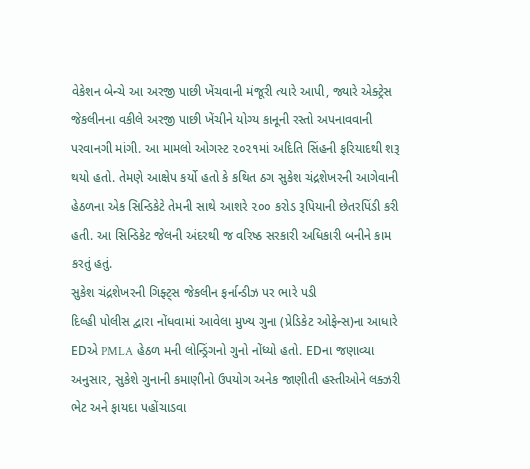વેકેશન બેન્ચે આ અરજી પાછી ખેંચવાની મંજૂરી ત્યારે આપી, જ્યારે એક્ટ્રેસ જેકલીનના વકીલે અરજી પાછી ખેંચીને યોગ્ય કાનૂની રસ્તો અપનાવવાની પરવાનગી માંગી. આ મામલો ઓગસ્ટ ૨૦૨૧માં અદિતિ સિંહની ફરિયાદથી શરૂ થયો હતો. તેમણે આક્ષેપ કર્યો હતો કે કથિત ઠગ સુકેશ ચંદ્રશેખરની આગેવાની હેઠળના એક સિન્ડિકેટે તેમની સાથે આશરે ૨૦૦ કરોડ રૂપિયાની છેતરપિંડી કરી હતી. આ સિન્ડિકેટ જેલની અંદરથી જ વરિષ્ઠ સરકારી અધિકારી બનીને કામ કરતું હતું.
સુકેશ ચંદ્રશેખરની ગિફ્ટ્સ જેકલીન ફર્નાન્ડીઝ પર ભારે પડી
દિલ્હી પોલીસ દ્વારા નોંધવામાં આવેલા મુખ્ય ગુના (પ્રેડિકેટ ઓફેન્સ)ના આધારે EDએ PMLA હેઠળ મની લોન્ડ્રિંગનો ગુનો નોંધ્યો હતો. EDના જણાવ્યા અનુસાર, સુકેશે ગુનાની કમાણીનો ઉપયોગ અનેક જાણીતી હસ્તીઓને લક્ઝરી ભેટ અને ફાયદા પહોંચાડવા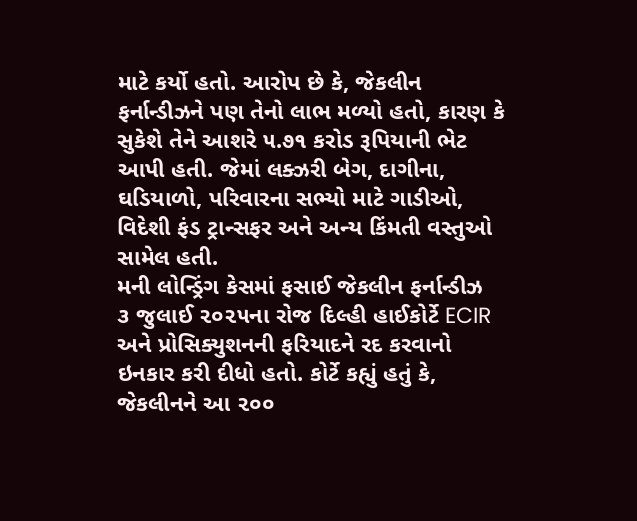માટે કર્યો હતો. આરોપ છે કે, જેકલીન ફર્નાન્ડીઝને પણ તેનો લાભ મળ્યો હતો, કારણ કે સુકેશે તેને આશરે ૫.૭૧ કરોડ રૂપિયાની ભેટ આપી હતી. જેમાં લક્ઝરી બેગ, દાગીના, ઘડિયાળો, પરિવારના સભ્યો માટે ગાડીઓ, વિદેશી ફંડ ટ્રાન્સફર અને અન્ય કિંમતી વસ્તુઓ સામેલ હતી.
મની લોન્ડ્રિંગ કેસમાં ફસાઈ જેકલીન ફર્નાન્ડીઝ
૩ જુલાઈ ૨૦૨૫ના રોજ દિલ્હી હાઈકોર્ટે ECIR અને પ્રોસિક્યુશનની ફરિયાદને રદ કરવાનો ઇનકાર કરી દીધો હતો. કોર્ટે કહ્યું હતું કે, જેકલીનને આ ૨૦૦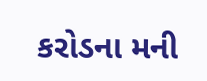કરોડના મની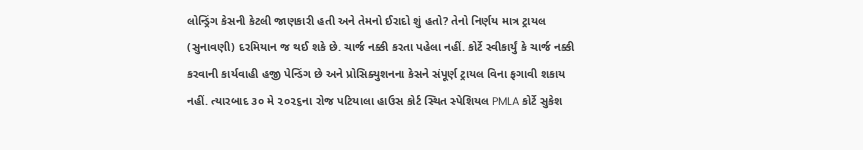લોન્ડ્રિંગ કેસની કેટલી જાણકારી હતી અને તેમનો ઈરાદો શું હતો? તેનો નિર્ણય માત્ર ટ્રાયલ (સુનાવણી) દરમિયાન જ થઈ શકે છે. ચાર્જ નક્કી કરતા પહેલા નહીં. કોર્ટે સ્વીકાર્યું કે ચાર્જ નક્કી કરવાની કાર્યવાહી હજી પેન્ડિંગ છે અને પ્રોસિક્યુશનના કેસને સંપૂર્ણ ટ્રાયલ વિના ફગાવી શકાય નહીં. ત્યારબાદ ૩૦ મે ૨૦૨૬ના રોજ પટિયાલા હાઉસ કોર્ટ સ્થિત સ્પેશિયલ PMLA કોર્ટે સુકેશ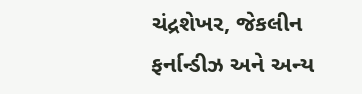ચંદ્રશેખર, જેકલીન ફર્નાન્ડીઝ અને અન્ય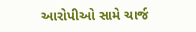આરોપીઓ સામે ચાર્જ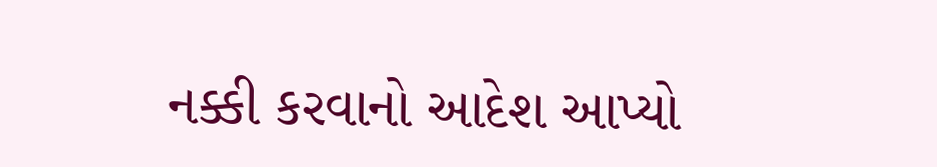નક્કી કરવાનો આદેશ આપ્યો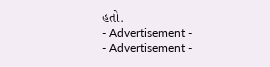હતો.
- Advertisement -
- Advertisement -